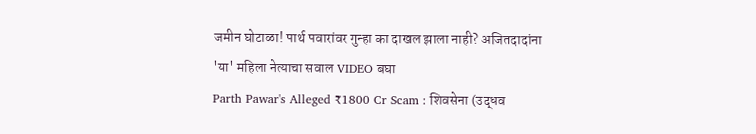जमीन घोटाळा! पार्थ पवारांवर गुन्हा का दाखल झाला नाही? अजितदादांना 'या' महिला नेत्याचा सवाल VIDEO बघा
Parth Pawar's Alleged ₹1800 Cr Scam : शिवसेना (उद्धव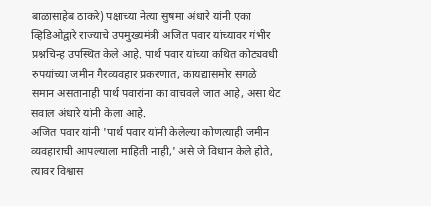बाळासाहेब ठाकरे) पक्षाच्या नेत्या सुषमा अंधारे यांनी एका व्हिडिओद्वारे राज्याचे उपमुख्यमंत्री अजित पवार यांच्यावर गंभीर प्रश्नचिन्ह उपस्थित केले आहे. पार्थ पवार यांच्या कथित कोट्यवधी रुपयांच्या जमीन गैरव्यवहार प्रकरणात, कायद्यासमोर सगळे समान असतानाही पार्थ पवारांना का वाचवले जात आहे, असा थेट सवाल अंधारे यांनी केला आहे.
अजित पवार यांनी 'पार्थ पवार यांनी केलेल्या कोणत्याही जमीन व्यवहाराची आपल्याला माहिती नाही,' असे जे विधान केले होते, त्यावर विश्वास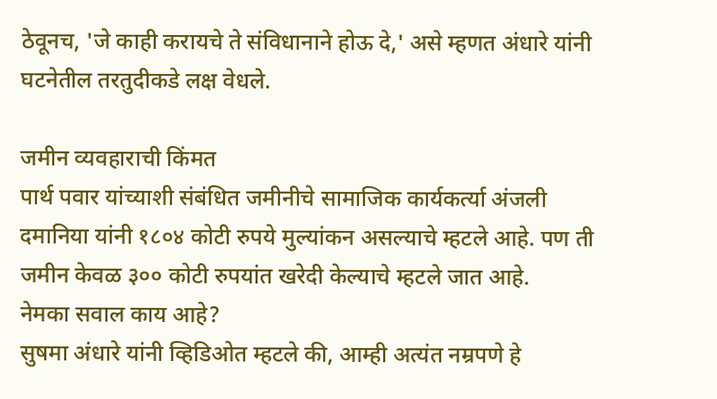ठेवूनच, 'जे काही करायचे ते संविधानाने होऊ दे,' असे म्हणत अंधारे यांनी घटनेतील तरतुदीकडे लक्ष वेधले.

जमीन व्यवहाराची किंमत
पार्थ पवार यांच्याशी संबंधित जमीनीचे सामाजिक कार्यकर्त्या अंजली दमानिया यांनी १८०४ कोटी रुपये मुल्यांकन असल्याचे म्हटले आहे. पण ती जमीन केवळ ३०० कोटी रुपयांत खरेदी केल्याचे म्हटले जात आहे.
नेमका सवाल काय आहे?
सुषमा अंधारे यांनी व्हिडिओत म्हटले की, आम्ही अत्यंत नम्रपणे हे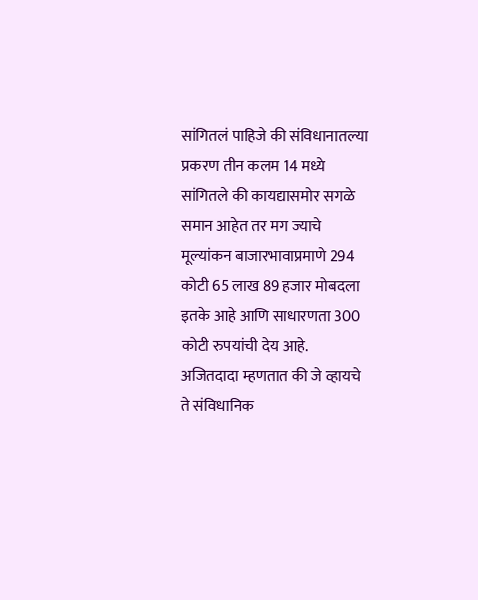सांगितलं पाहिजे की संविधानातल्या प्रकरण तीन कलम 14 मध्ये सांगितले की कायद्यासमोर सगळे समान आहेत तर मग ज्याचे मूल्यांकन बाजारभावाप्रमाणे 294 कोटी 65 लाख 89 हजार मोबदला इतके आहे आणि साधारणता 300 कोटी रुपयांची देय आहे.
अजितदादा म्हणतात की जे व्हायचे ते संविधानिक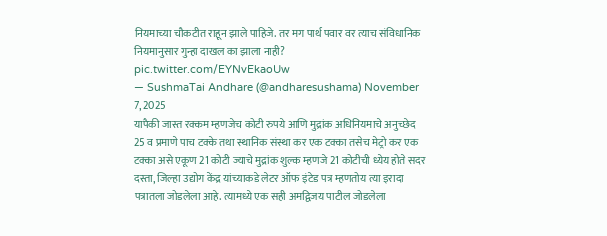नियमाच्या चौकटीत राहून झाले पाहिजे. तर मग पार्थ पवार वर त्याच संविधानिक नियमानुसार गुन्हा दाखल का झाला नाही? pic.twitter.com/EYNvEkaoUw
— SushmaTai Andhare (@andharesushama) November 7, 2025
यापैकी जास्त रक्कम म्हणजेच कोटी रुपये आणि मुद्रांक अधिनियमाचे अनुच्छेद 25 व प्रमाणे पाच टक्के तथा स्थानिक संस्था कर एक टक्का तसेच मेट्रो कर एक टक्का असे एकूण 21 कोटी ज्याचे मुद्रांक शुल्क म्हणजे 21 कोटीची ध्येय होते सदर दस्ता, जिल्हा उद्योग केंद्र यांच्याकडे लेटर ऑफ इंटेड पत्र म्हणतोय त्या इरादा पत्रातला जोडलेला आहे. त्यामध्ये एक सही अमद्विजय पाटील जोडलेला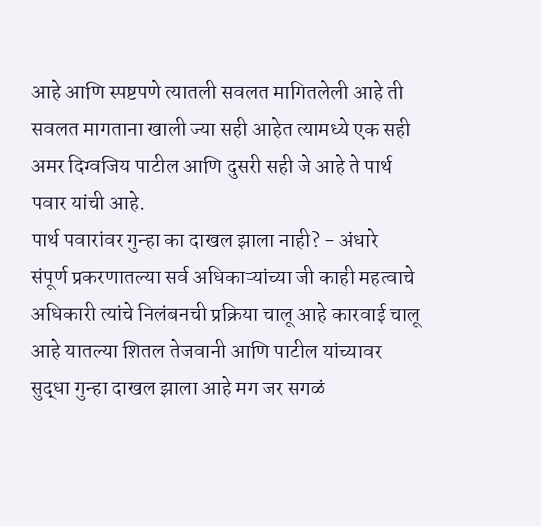आहे आणि स्पष्टपणे त्यातली सवलत मागितलेली आहे ती सवलत मागताना खाली ज्या सही आहेत त्यामध्ये एक सही अमर दिग्वजिय पाटील आणि दुसरी सही जे आहे ते पार्थ पवार यांची आहे.
पार्थ पवारांवर गुन्हा का दाखल झाला नाही? - अंधारे
संपूर्ण प्रकरणातल्या सर्व अधिकाऱ्यांच्या जी काही महत्वाचे अधिकारी त्यांचे निलंबनची प्रक्रिया चालू आहे कारवाई चालू आहे यातल्या शितल तेजवानी आणि पाटील यांच्यावर सुद्धा गुन्हा दाखल झाला आहे मग जर सगळं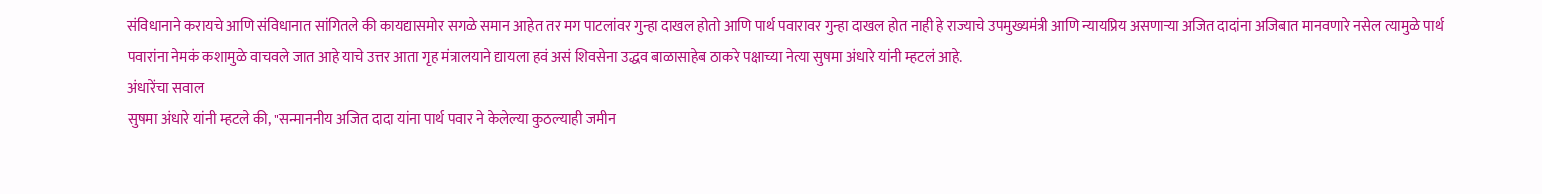संविधानाने करायचे आणि संविधानात सांगितले की कायद्यासमोर सगळे समान आहेत तर मग पाटलांवर गुन्हा दाखल होतो आणि पार्थ पवारावर गुन्हा दाखल होत नाही हे राज्याचे उपमुख्यमंत्री आणि न्यायप्रिय असणाऱ्या अजित दादांना अजिबात मानवणारे नसेल त्यामुळे पार्थ पवारांना नेमकं कशामुळे वाचवले जात आहे याचे उत्तर आता गृह मंत्रालयाने द्यायला हवं असं शिवसेना उद्धव बाळासाहेब ठाकरे पक्षाच्या नेत्या सुषमा अंधारे यांनी म्हटलं आहे.
अंधारेंचा सवाल
सुषमा अंधारे यांनी म्हटले की, "सन्माननीय अजित दादा यांना पार्थ पवार ने केलेल्या कुठल्याही जमीन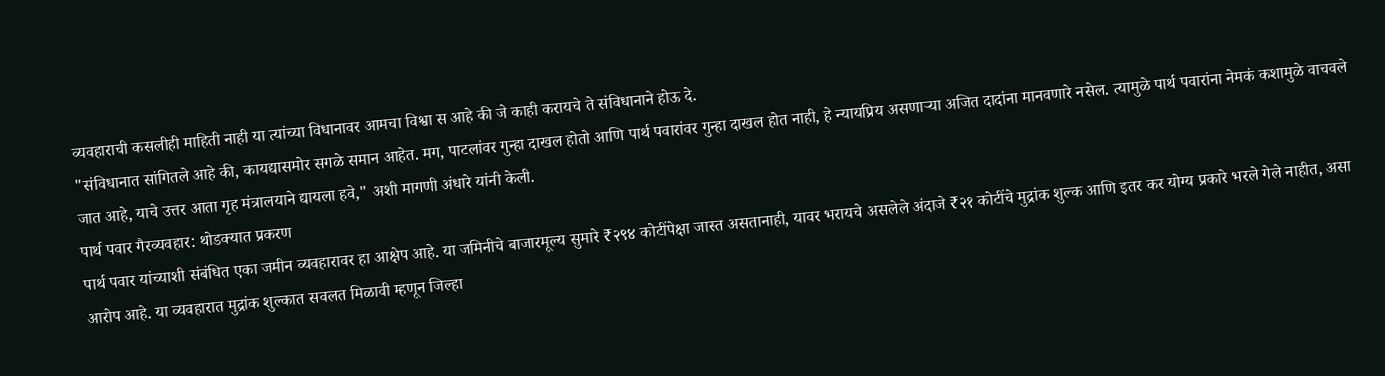व्यवहाराची कसलीही माहिती नाही या त्यांच्या विधानावर आमचा विश्वा स आहे की जे काही करायचे ते संविधानाने होऊ दे.
"संविधानात सांगितले आहे की, कायद्यासमोर सगळे समान आहेत. मग, पाटलांवर गुन्हा दाखल होतो आणि पार्थ पवारांवर गुन्हा दाखल होत नाही, हे न्यायप्रिय असणाऱ्या अजित दादांना मानवणारे नसेल. त्यामुळे पार्थ पवारांना नेमकं कशामुळे वाचवले जात आहे, याचे उत्तर आता गृह मंत्रालयाने द्यायला हवे," अशी मागणी अंधारे यांनी केली.
पार्थ पवार गैरव्यवहार: थोडक्यात प्रकरण
पार्थ पवार यांच्याशी संबंधित एका जमीन व्यवहारावर हा आक्षेप आहे. या जमिनीचे बाजारमूल्य सुमारे ₹२९४ कोटींपेक्षा जास्त असतानाही, यावर भरायचे असलेले अंदाजे ₹२१ कोटींचे मुद्रांक शुल्क आणि इतर कर योग्य प्रकारे भरले गेले नाहीत, असा आरोप आहे. या व्यवहारात मुद्रांक शुल्कात सवलत मिळावी म्हणून जिल्हा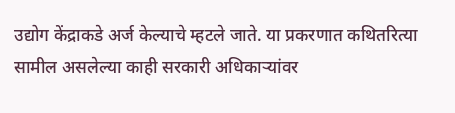उद्योग केंद्राकडे अर्ज केल्याचे म्हटले जाते. या प्रकरणात कथितरित्या सामील असलेल्या काही सरकारी अधिकाऱ्यांवर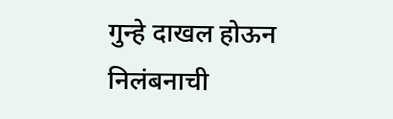गुन्हे दाखल होऊन निलंबनाची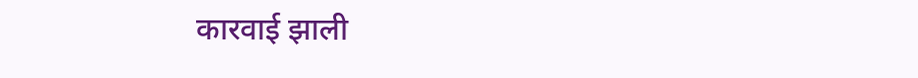कारवाई झाली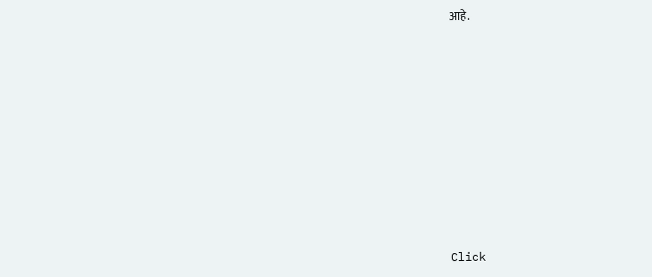आहे.












Click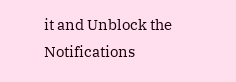it and Unblock the Notifications